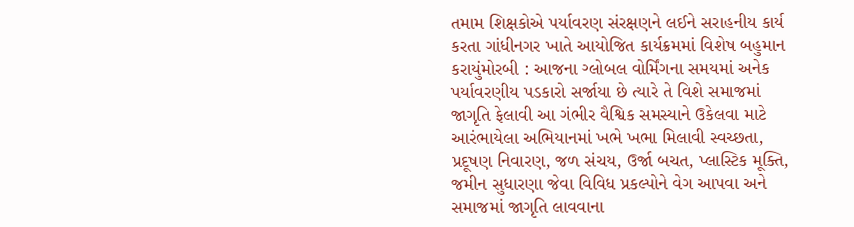તમામ શિક્ષકોએ પર્યાવરણ સંરક્ષણને લઈને સરાહનીય કાર્ય કરતા ગાંધીનગર ખાતે આયોજિત કાર્યક્રમમાં વિશેષ બહુમાન કરાયુંમોરબી : આજના ગ્લોબલ વોર્મિંગના સમયમાં અનેક પર્યાવરણીય પડકારો સર્જાયા છે ત્યારે તે વિશે સમાજમાં જાગૃતિ ફેલાવી આ ગંભીર વૈશ્વિક સમસ્યાને ઉકેલવા માટે આરંભાયેલા અભિયાનમાં ખભે ખભા મિલાવી સ્વચ્છતા, પ્રદૂષણ નિવારણ, જળ સંચય, ઉર્જા બચત, પ્લાસ્ટિક મૂક્તિ, જમીન સુધારણા જેવા વિવિધ પ્રકલ્પોને વેગ આપવા અને સમાજમાં જાગૃતિ લાવવાના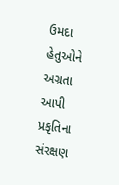ઉમદા હેતુઓને અગ્રતા આપી પ્રકૃતિના સંરક્ષણ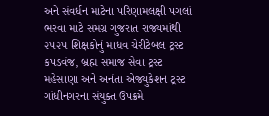અને સંવર્ધન માટેના પરિણામલક્ષી પગલાં ભરવા માટે સમગ્ર ગુજરાત રાજ્યમાંથી ૨૫૨૫ શિક્ષકોનું માધવ ચેરીટેબલ ટ્રસ્ટ કપડવંજ, બ્રહ્મ સમાજ સેવા ટ્રસ્ટ મહેસાણા અને અનંતા એજ્યુકેશન ટ્રસ્ટ ગાંધીનગરના સંયુક્ત ઉપક્રમે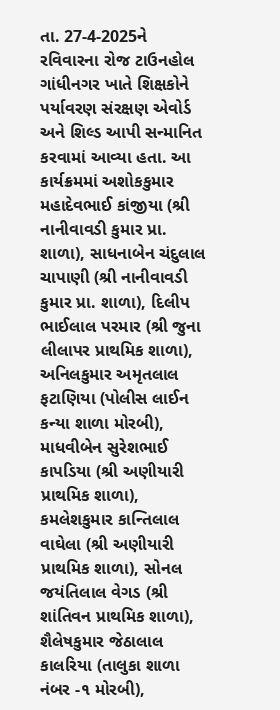તા. 27-4-2025ને રવિવારના રોજ ટાઉનહોલ ગાંધીનગર ખાતે શિક્ષકોને પર્યાવરણ સંરક્ષણ એવોર્ડ અને શિલ્ડ આપી સન્માનિત કરવામાં આવ્યા હતા. આ કાર્યક્રમમાં અશોકકુમાર મહાદેવભાઈ કાંજીયા (શ્રી નાનીવાવડી કુમાર પ્રા. શાળા), સાધનાબેન ચંદુલાલ ચાપાણી (શ્રી નાનીવાવડી કુમાર પ્રા. શાળા), દિલીપ ભાઈલાલ પરમાર (શ્રી જુના લીલાપર પ્રાથમિક શાળા), અનિલકુમાર અમૃતલાલ ફટાણિયા (પોલીસ લાઈન કન્યા શાળા મોરબી), માધવીબેન સુરેશભાઈ કાપડિયા (શ્રી અણીયારી પ્રાથમિક શાળા), કમલેશકુમાર કાન્તિલાલ વાઘેલા (શ્રી અણીયારી પ્રાથમિક શાળા), સોનલ જયંતિલાલ વેગડ (શ્રી શાંતિવન પ્રાથમિક શાળા), શૈલેષકુમાર જેઠાલાલ કાલરિયા (તાલુકા શાળા નંબર -૧ મોરબી),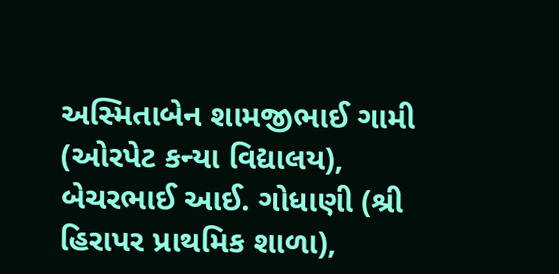અસ્મિતાબેન શામજીભાઈ ગામી (ઓરપેટ કન્યા વિદ્યાલય), બેચરભાઈ આઈ. ગોધાણી (શ્રી હિરાપર પ્રાથમિક શાળા),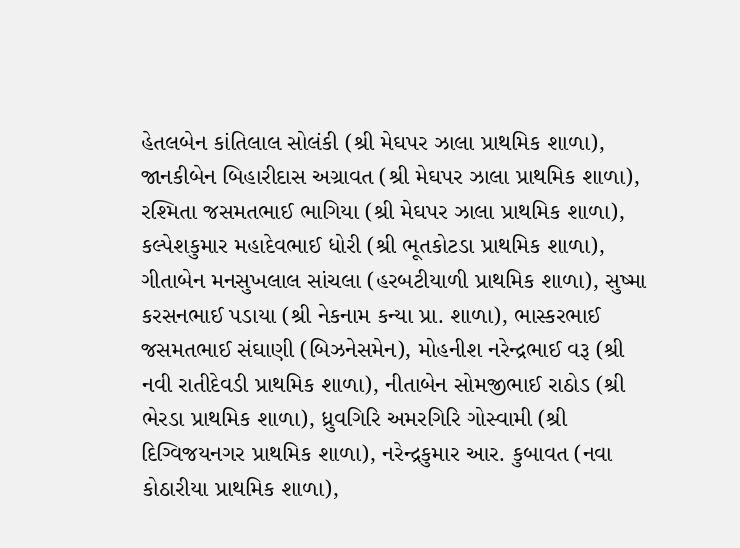હેતલબેન કાંતિલાલ સોલંકી (શ્રી મેઘપર ઝાલા પ્રાથમિક શાળા), જાનકીબેન બિહારીદાસ અગ્રાવત (શ્રી મેઘપર ઝાલા પ્રાથમિક શાળા), રશ્મિતા જસમતભાઈ ભાગિયા (શ્રી મેઘપર ઝાલા પ્રાથમિક શાળા), કલ્પેશકુમાર મહાદેવભાઈ ધોરી (શ્રી ભૂતકોટડા પ્રાથમિક શાળા), ગીતાબેન મનસુખલાલ સાંચલા (હરબટીયાળી પ્રાથમિક શાળા), સુષ્મા કરસનભાઈ પડાયા (શ્રી નેકનામ કન્યા પ્રા. શાળા), ભાસ્કરભાઈ જસમતભાઈ સંઘાણી (બિઝનેસમેન), મોહનીશ નરેન્દ્રભાઈ વરૂ (શ્રી નવી રાતીદેવડી પ્રાથમિક શાળા), નીતાબેન સોમજીભાઈ રાઠોડ (શ્રી ભેરડા પ્રાથમિક શાળા), ધ્રુવગિરિ અમરગિરિ ગોસ્વામી (શ્રી દિગ્વિજયનગર પ્રાથમિક શાળા), નરેન્દ્રકુમાર આર. કુબાવત (નવા કોઠારીયા પ્રાથમિક શાળા),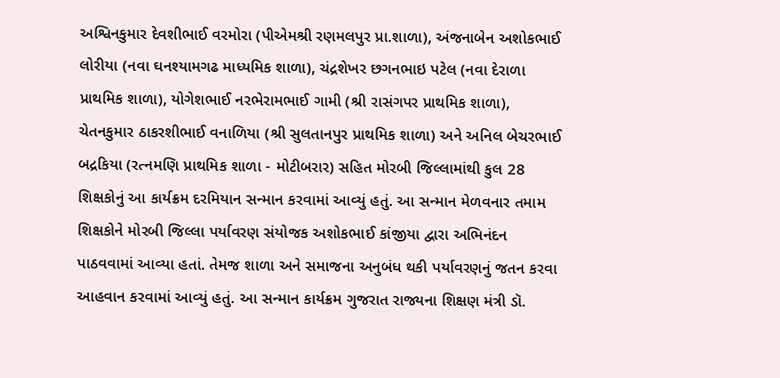અશ્વિનકુમાર દેવશીભાઈ વરમોરા (પીએમશ્રી રણમલપુર પ્રા.શાળા), અંજનાબેન અશોકભાઈ લોરીયા (નવા ઘનશ્યામગઢ માધ્યમિક શાળા), ચંદ્રશેખર છગનભાઇ પટેલ (નવા દેરાળા પ્રાથમિક શાળા), યોગેશભાઈ નરભેરામભાઈ ગામી (શ્રી રાસંગપર પ્રાથમિક શાળા), ચેતનકુમાર ઠાકરશીભાઈ વનાળિયા (શ્રી સુલતાનપુર પ્રાથમિક શાળા) અને અનિલ બેચરભાઈ બદ્રકિયા (રત્નમણિ પ્રાથમિક શાળા - મોટીબરાર) સહિત મોરબી જિલ્લામાંથી કુલ 28 શિક્ષકોનું આ કાર્યક્રમ દરમિયાન સન્માન કરવામાં આવ્યું હતું. આ સન્માન મેળવનાર તમામ શિક્ષકોને મોરબી જિલ્લા પર્યાવરણ સંયોજક અશોકભાઈ કાંજીયા દ્વારા અભિનંદન પાઠવવામાં આવ્યા હતાં. તેમજ શાળા અને સમાજના અનુબંધ થકી પર્યાવરણનું જતન કરવા આહવાન કરવામાં આવ્યું હતું. આ સન્માન કાર્યક્રમ ગુજરાત રાજ્યના શિક્ષણ મંત્રી ડૉ.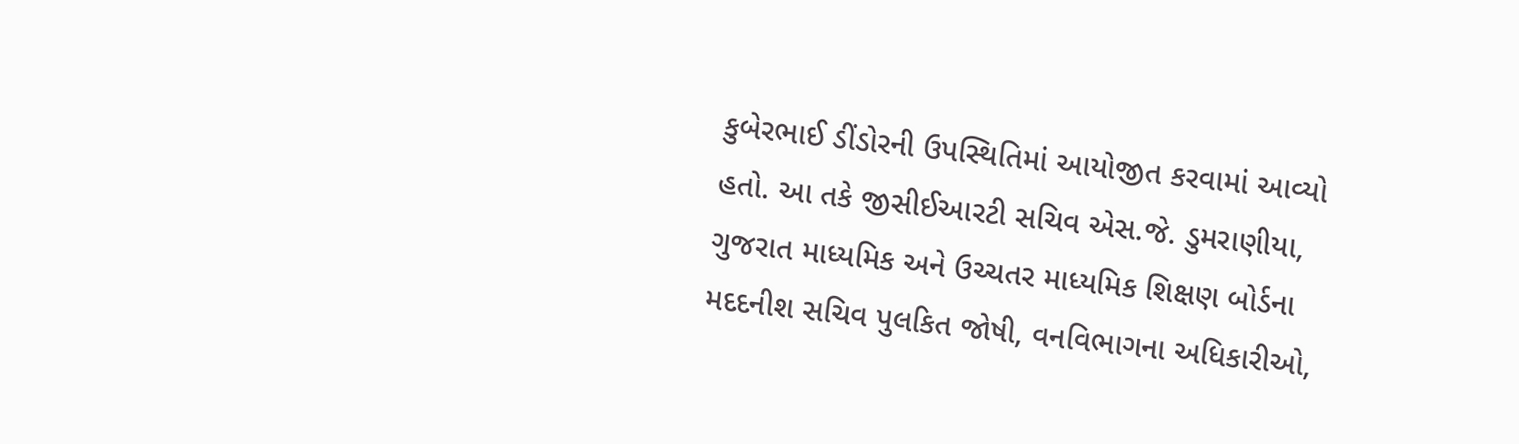કુબેરભાઈ ડીંડોરની ઉપસ્થિતિમાં આયોજીત કરવામાં આવ્યો હતો. આ તકે જીસીઈઆરટી સચિવ એસ.જે. ડુમરાણીયા, ગુજરાત માધ્યમિક અને ઉચ્ચતર માધ્યમિક શિક્ષણ બોર્ડના મદદનીશ સચિવ પુલકિત જોષી, વનવિભાગના અધિકારીઓ,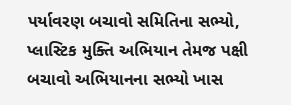પર્યાવરણ બચાવો સમિતિના સભ્યો, પ્લાસ્ટિક મુક્તિ અભિયાન તેમજ પક્ષી બચાવો અભિયાનના સભ્યો ખાસ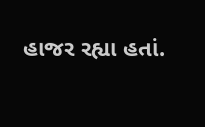હાજર રહ્યા હતાં.